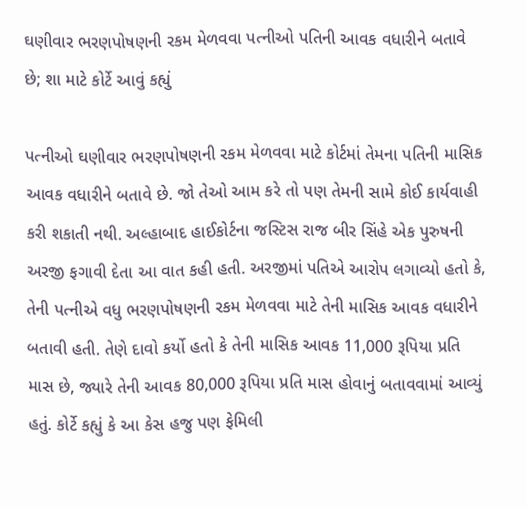ઘણીવાર ભરણપોષણની રકમ મેળવવા પત્નીઓ પતિની આવક વધારીને બતાવે છે; શા માટે કોર્ટે આવું કહ્યું

પત્નીઓ ઘણીવાર ભરણપોષણની રકમ મેળવવા માટે કોર્ટમાં તેમના પતિની માસિક આવક વધારીને બતાવે છે. જો તેઓ આમ કરે તો પણ તેમની સામે કોઈ કાર્યવાહી કરી શકાતી નથી. અલ્હાબાદ હાઈકોર્ટના જસ્ટિસ રાજ બીર સિંહે એક પુરુષની અરજી ફગાવી દેતા આ વાત કહી હતી. અરજીમાં પતિએ આરોપ લગાવ્યો હતો કે, તેની પત્નીએ વધુ ભરણપોષણની રકમ મેળવવા માટે તેની માસિક આવક વધારીને બતાવી હતી. તેણે દાવો કર્યો હતો કે તેની માસિક આવક 11,000 રૂપિયા પ્રતિ માસ છે, જ્યારે તેની આવક 80,000 રૂપિયા પ્રતિ માસ હોવાનું બતાવવામાં આવ્યું હતું. કોર્ટે કહ્યું કે આ કેસ હજુ પણ ફેમિલી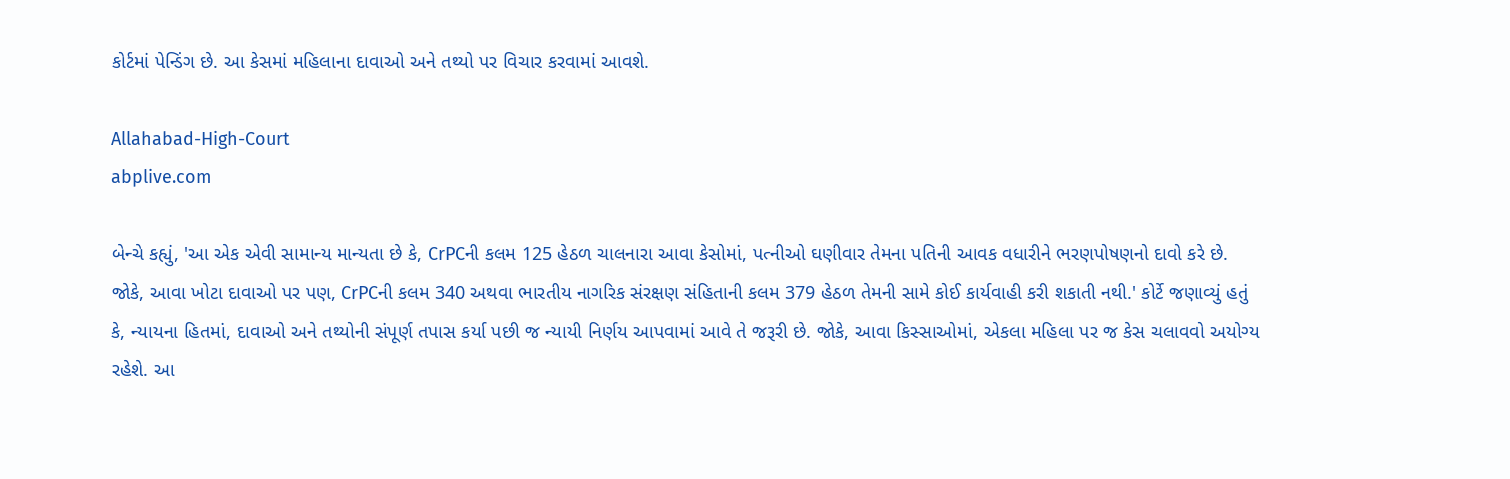કોર્ટમાં પેન્ડિંગ છે. આ કેસમાં મહિલાના દાવાઓ અને તથ્યો પર વિચાર કરવામાં આવશે.

Allahabad-High-Court
abplive.com

બેન્ચે કહ્યું, 'આ એક એવી સામાન્ય માન્યતા છે કે, CrPCની કલમ 125 હેઠળ ચાલનારા આવા કેસોમાં, પત્નીઓ ઘણીવાર તેમના પતિની આવક વધારીને ભરણપોષણનો દાવો કરે છે. જોકે, આવા ખોટા દાવાઓ પર પણ, CrPCની કલમ 340 અથવા ભારતીય નાગરિક સંરક્ષણ સંહિતાની કલમ 379 હેઠળ તેમની સામે કોઈ કાર્યવાહી કરી શકાતી નથી.' કોર્ટે જણાવ્યું હતું કે, ન્યાયના હિતમાં, દાવાઓ અને તથ્યોની સંપૂર્ણ તપાસ કર્યા પછી જ ન્યાયી નિર્ણય આપવામાં આવે તે જરૂરી છે. જોકે, આવા કિસ્સાઓમાં, એકલા મહિલા પર જ કેસ ચલાવવો અયોગ્ય રહેશે. આ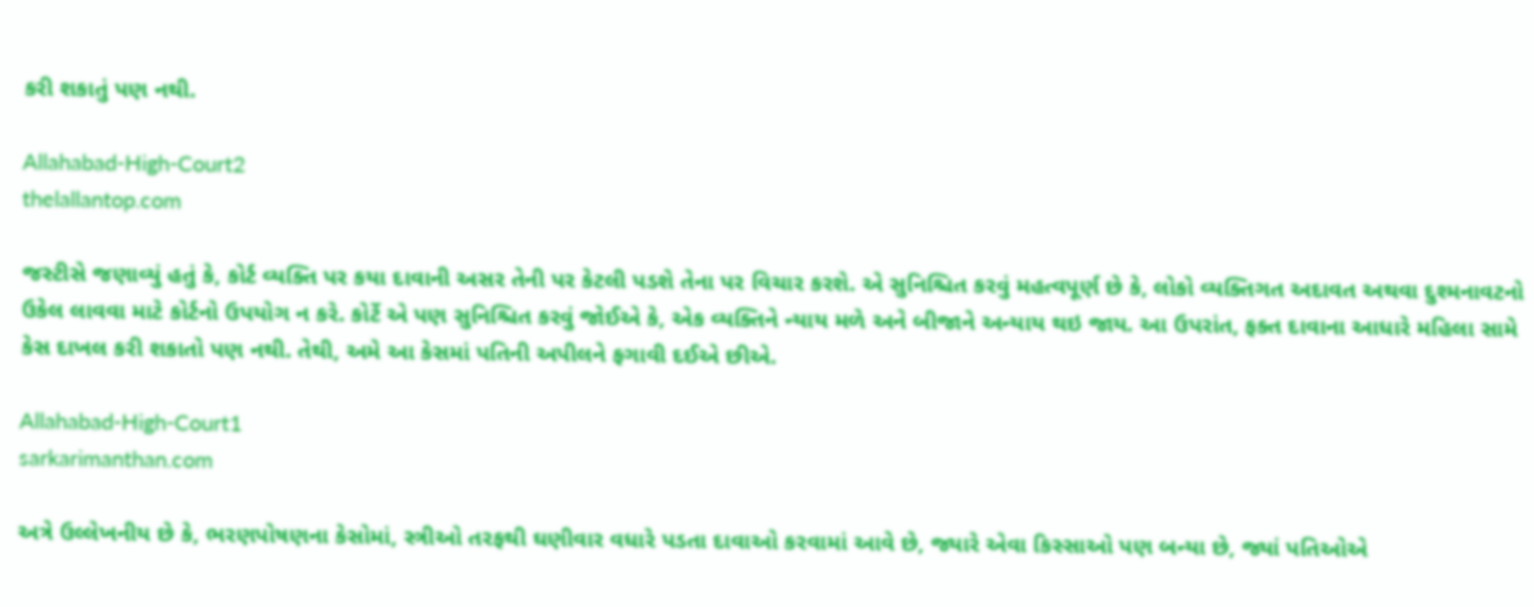કરી શકાતું પણ નથી.

Allahabad-High-Court2
thelallantop.com

જસ્ટીસે જણાવ્યું હતું કે, કોર્ટ વ્યક્તિ પર કયા દાવાની અસર તેની પર કેટલી પડશે તેના પર વિચાર કરશે. એ સુનિશ્ચિત કરવું મહત્વપૂર્ણ છે કે, લોકો વ્યક્તિગત અદાવત અથવા દુશ્મનાવટનો ઉકેલ લાવવા માટે કોર્ટનો ઉપયોગ ન કરે. કોર્ટે એ પણ સુનિશ્ચિત કરવું જોઈએ કે, એક વ્યક્તિને ન્યાય મળે અને બીજાને અન્યાય થઇ જાય. આ ઉપરાંત, ફક્ત દાવાના આધારે મહિલા સામે કેસ દાખલ કરી શકાતો પણ નથી. તેથી, અમે આ કેસમાં પતિની અપીલને ફગાવી દઈએ છીએ.

Allahabad-High-Court1
sarkarimanthan.com

અત્રે ઉલ્લેખનીય છે કે, ભરણપોષણના કેસોમાં, સ્ત્રીઓ તરફથી ઘણીવાર વધારે પડતા દાવાઓ કરવામાં આવે છે, જ્યારે એવા કિસ્સાઓ પણ બન્યા છે, જ્યાં પતિઓએ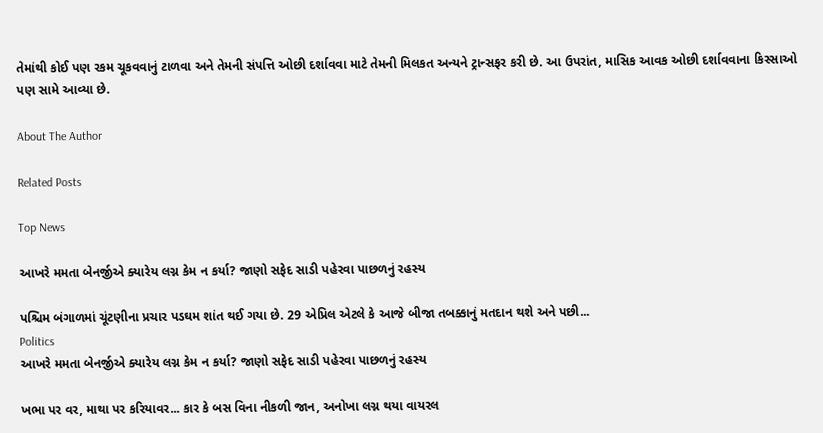તેમાંથી કોઈ પણ રકમ ચૂકવવાનું ટાળવા અને તેમની સંપત્તિ ઓછી દર્શાવવા માટે તેમની મિલકત અન્યને ટ્રાન્સફર કરી છે. આ ઉપરાંત, માસિક આવક ઓછી દર્શાવવાના કિસ્સાઓ પણ સામે આવ્યા છે.

About The Author

Related Posts

Top News

આખરે મમતા બેનર્જીએ ક્યારેય લગ્ન કેમ ન કર્યા? જાણો સફેદ સાડી પહેરવા પાછળનું રહસ્ય

પશ્ચિમ બંગાળમાં ચૂંટણીના પ્રચાર પડઘમ શાંત થઈ ગયા છે. 29 એપ્રિલ એટલે કે આજે બીજા તબક્કાનું મતદાન થશે અને પછી...
Politics
આખરે મમતા બેનર્જીએ ક્યારેય લગ્ન કેમ ન કર્યા? જાણો સફેદ સાડી પહેરવા પાછળનું રહસ્ય

ખભા પર વર, માથા પર કરિયાવર... કાર કે બસ વિના નીકળી જાન, અનોખા લગ્ન થયા વાયરલ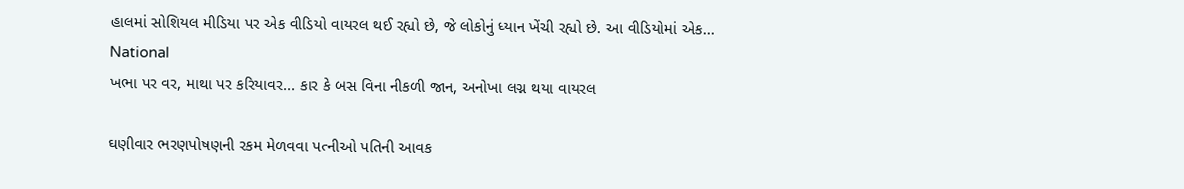હાલમાં સોશિયલ મીડિયા પર એક વીડિયો વાયરલ થઈ રહ્યો છે, જે લોકોનું ધ્યાન ખેંચી રહ્યો છે. આ વીડિયોમાં એક...
National
ખભા પર વર, માથા પર કરિયાવર... કાર કે બસ વિના નીકળી જાન, અનોખા લગ્ન થયા વાયરલ

ઘણીવાર ભરણપોષણની રકમ મેળવવા પત્નીઓ પતિની આવક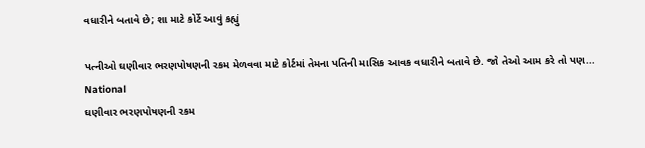વધારીને બતાવે છે; શા માટે કોર્ટે આવું કહ્યું

પત્નીઓ ઘણીવાર ભરણપોષણની રકમ મેળવવા માટે કોર્ટમાં તેમના પતિની માસિક આવક વધારીને બતાવે છે. જો તેઓ આમ કરે તો પણ...
National
ઘણીવાર ભરણપોષણની રકમ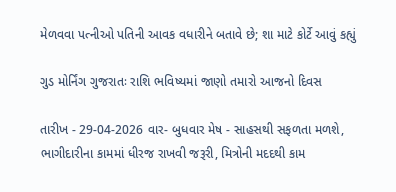મેળવવા પત્નીઓ પતિની આવક વધારીને બતાવે છે; શા માટે કોર્ટે આવું કહ્યું

ગુડ મોર્નિંગ ગુજરાતઃ રાશિ ભવિષ્યમાં જાણો તમારો આજનો દિવસ

તારીખ - 29-04-2026 વાર- બુધવાર મેષ - સાહસથી સફળતા મળશે, ભાગીદારીના કામમાં ધીરજ રાખવી જરૂરી, મિત્રોની મદદથી કામ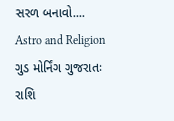સરળ બનાવો....
Astro and Religion
ગુડ મોર્નિંગ ગુજરાતઃ રાશિ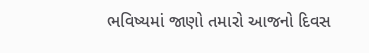ભવિષ્યમાં જાણો તમારો આજનો દિવસ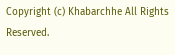Copyright (c) Khabarchhe All Rights Reserved.